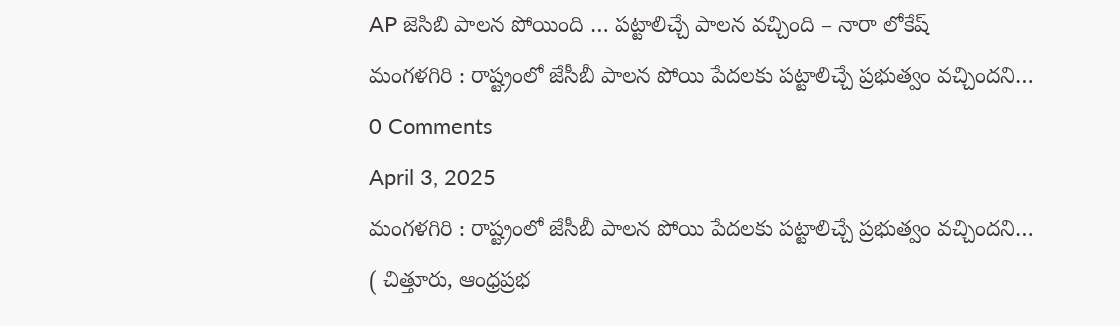AP జెసిబి పాలన పోయింది … పట్టాలిచ్చే పాలన వచ్చింది – నారా లోకేష్
మంగళగిరి : రాష్ట్రంలో జేసీబీ పాలన పోయి పేదలకు పట్టాలిచ్చే ప్రభుత్వం వచ్చిందని…
0 Comments
April 3, 2025
మంగళగిరి : రాష్ట్రంలో జేసీబీ పాలన పోయి పేదలకు పట్టాలిచ్చే ప్రభుత్వం వచ్చిందని…
( చిత్తూరు, ఆంధ్రప్రభ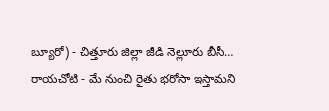బ్యూరో) - చిత్తూరు జిల్లా జీడి నెల్లూరు బీసీ…
రాయచోటి - మే నుంచి రైతు భరోసా ఇస్తామని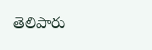తెలిపారు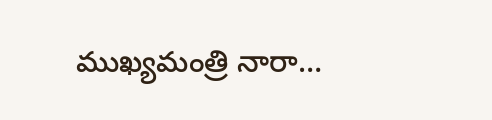ముఖ్యమంత్రి నారా…